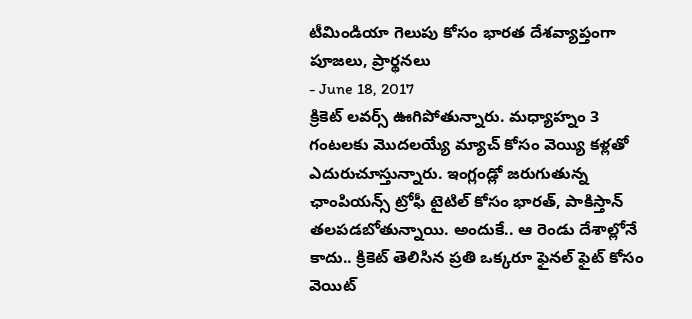టీమిండియా గెలుపు కోసం భారత దేశవ్యాప్తంగా పూజలు, ప్రార్థనలు
- June 18, 2017
క్రికెట్ లవర్స్ ఊగిపోతున్నారు. మధ్యాహ్నం 3 గంటలకు మొదలయ్యే మ్యాచ్ కోసం వెయ్యి కళ్లతో ఎదురుచూస్తున్నారు. ఇంగ్లండ్లో జరుగుతున్న ఛాంపియన్స్ ట్రోఫీ టైటిల్ కోసం భారత్, పాకిస్తాన్ తలపడబోతున్నాయి. అందుకే.. ఆ రెండు దేశాల్లోనే కాదు.. క్రికెట్ తెలిసిన ప్రతి ఒక్కరూ ఫైనల్ ఫైట్ కోసం వెయిట్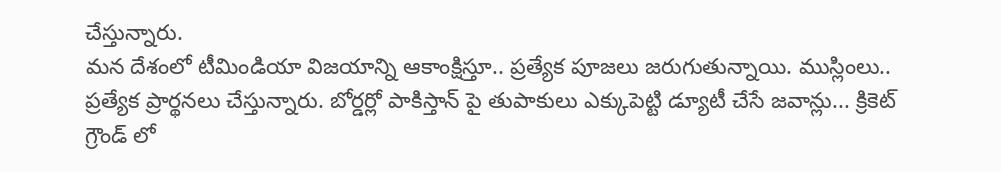చేస్తున్నారు.
మన దేశంలో టీమిండియా విజయాన్ని ఆకాంక్షిస్తూ.. ప్రత్యేక పూజలు జరుగుతున్నాయి. ముస్లింలు.. ప్రత్యేక ప్రార్థనలు చేస్తున్నారు. బోర్డర్లో పాకిస్తాన్ పై తుపాకులు ఎక్కుపెట్టి డ్యూటీ చేసే జవాన్లు... క్రికెట్ గ్రౌండ్ లో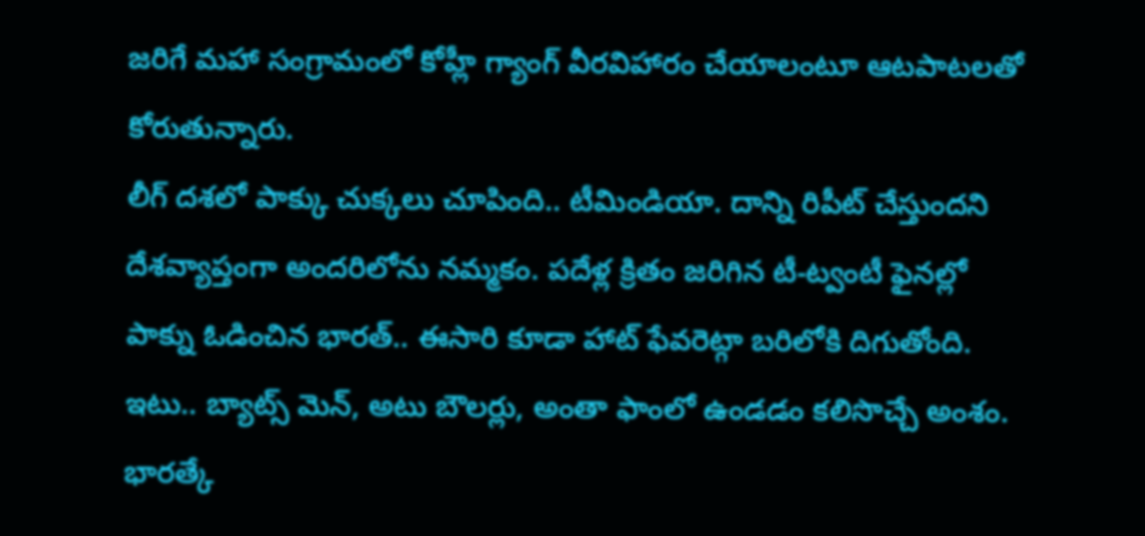జరిగే మహా సంగ్రామంలో కోహ్లీ గ్యాంగ్ వీరవిహారం చేయాలంటూ ఆటపాటలతో కోరుతున్నారు.
లీగ్ దశలో పాక్కు చుక్కలు చూపింది.. టీమిండియా. దాన్ని రిపీట్ చేస్తుందని దేశవ్యాప్తంగా అందరిలోను నమ్మకం. పదేళ్ల క్రితం జరిగిన టీ-ట్వంటీ ఫైనల్లో పాక్ను ఓడించిన భారత్.. ఈసారి కూడా హాట్ ఫేవరెట్గా బరిలోకి దిగుతోంది. ఇటు.. బ్యాట్స్ మెన్, అటు బౌలర్లు, అంతా ఫాంలో ఉండడం కలిసొచ్చే అంశం. భారత్కే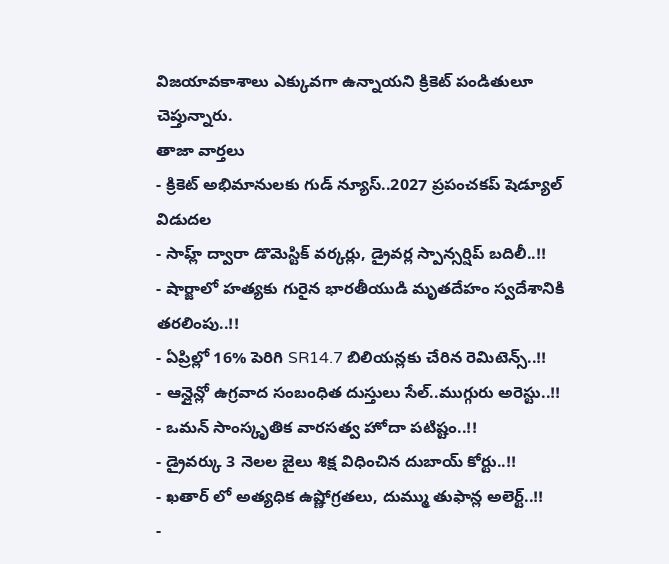విజయావకాశాలు ఎక్కువగా ఉన్నాయని క్రికెట్ పండితులూ చెప్తున్నారు.
తాజా వార్తలు
- క్రికెట్ అభిమానులకు గుడ్ న్యూస్..2027 ప్రపంచకప్ షెడ్యూల్ విడుదల
- సాహ్ల్ ద్వారా డొమెస్టిక్ వర్కర్లు, డ్రైవర్ల స్పాన్సర్షిప్ బదిలీ..!!
- షార్జాలో హత్యకు గురైన భారతీయుడి మృతదేహం స్వదేశానికి తరలింపు..!!
- ఏప్రిల్లో 16% పెరిగి SR14.7 బిలియన్లకు చేరిన రెమిటెన్స్..!!
- ఆన్లైన్లో ఉగ్రవాద సంబంధిత దుస్తులు సేల్..ముగ్గురు అరెస్టు..!!
- ఒమన్ సాంస్కృతిక వారసత్వ హోదా పటిష్టం..!!
- డ్రైవర్కు 3 నెలల జైలు శిక్ష విధించిన దుబాయ్ కోర్టు..!!
- ఖతార్ లో అత్యధిక ఉష్ణోగ్రతలు, దుమ్ము తుఫాన్ల అలెర్ట్..!!
-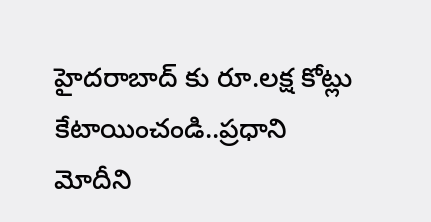హైదరాబాద్ కు రూ.లక్ష కోట్లు కేటాయించండి..ప్రధాని మోదీని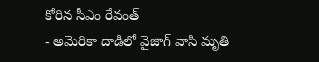కోరిన సీఎం రేవంత్
- అమెరికా దాడిలో వైజాగ్ వాసి మృతి